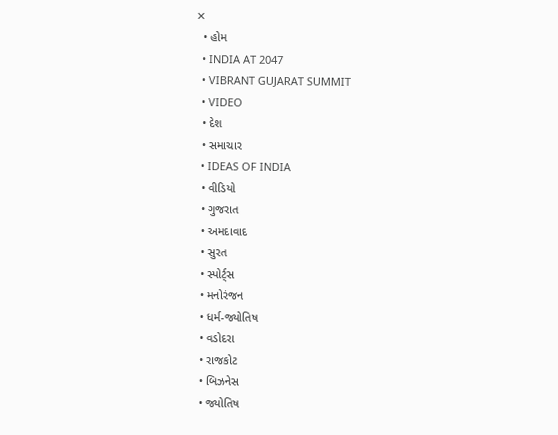✕
  • હોમ
  • INDIA AT 2047
  • VIBRANT GUJARAT SUMMIT
  • VIDEO
  • દેશ
  • સમાચાર
  • IDEAS OF INDIA
  • વીડિયો
  • ગુજરાત
  • અમદાવાદ
  • સુરત
  • સ્પોર્ટ્સ
  • મનોરંજન
  • ધર્મ-જ્યોતિષ
  • વડોદરા
  • રાજકોટ
  • બિઝનેસ
  • જ્યોતિષ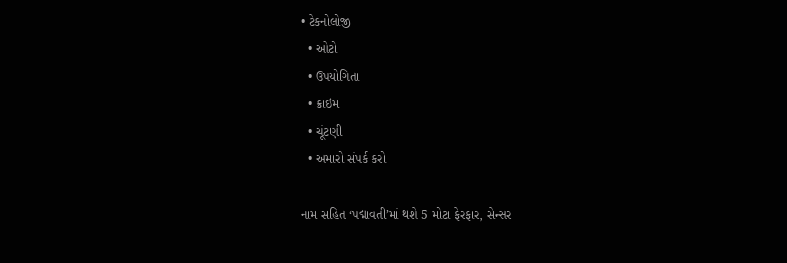• ટેકનોલોજી
  • ઓટો
  • ઉપયોગિતા
  • ક્રાઇમ
  • ચૂંટણી
  • અમારો સંપર્ક કરો

નામ સહિત ‘પદ્માવતી’માં થશે 5 મોટા ફેરફાર, સેન્સર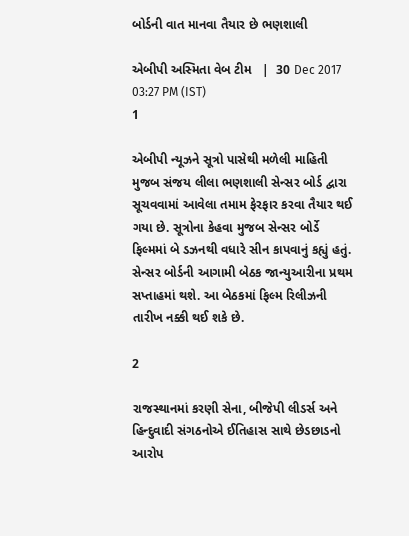બોર્ડની વાત માનવા તૈયાર છે ભણશાલી

એબીપી અસ્મિતા વેબ ટીમ   |  30 Dec 2017 03:27 PM (IST)
1

એબીપી ન્યૂઝને સૂત્રો પાસેથી મળેલી માહિતી મુજબ સંજય લીલા ભણશાલી સેન્સર બોર્ડ દ્વારા સૂચવવામાં આવેલા તમામ ફેરફાર કરવા તૈયાર થઈ ગયા છે. સૂત્રોના કેહવા મુજબ સેન્સર બોર્ડે ફિલ્મમાં બે ડઝનથી વધારે સીન કાપવાનું કહ્યું હતું. સેન્સર બોર્ડની આગામી બેઠક જાન્યુઆરીના પ્રથમ સપ્તાહમાં થશે. આ બેઠકમાં ફિલ્મ રિલીઝની તારીખ નક્કી થઈ શકે છે.

2

રાજસ્થાનમાં કરણી સેના, બીજેપી લીડર્સ અને હિન્દુવાદી સંગઠનોએ ઈતિહાસ સાથે છેડછાડનો આરોપ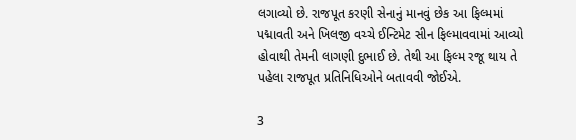લગાવ્યો છે. રાજપૂત કરણી સેનાનું માનવું છેક આ ફિલ્મમાં પદ્માવતી અને ખિલજી વચ્ચે ઈન્ટિમેટ સીન ફિલ્માવવામાં આવ્યો હોવાથી તેમની લાગણી દુભાઈ છે. તેથી આ ફિલ્મ રજૂ થાય તે પહેલા રાજપૂત પ્રતિનિધિઓને બતાવવી જોઈએ.

3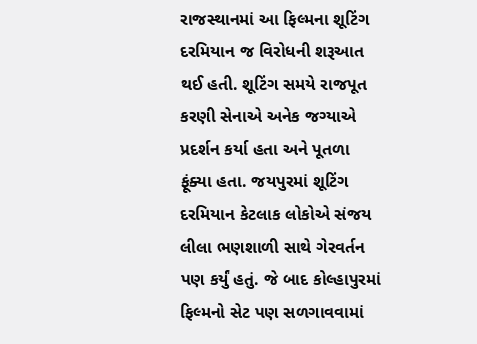રાજસ્થાનમાં આ ફિલ્મના શૂટિંગ દરમિયાન જ વિરોધની શરૂઆત થઈ હતી. શૂટિંગ સમયે રાજપૂત કરણી સેનાએ અનેક જગ્યાએ પ્રદર્શન કર્યા હતા અને પૂતળા ફૂંક્યા હતા. જયપુરમાં શૂટિંગ દરમિયાન કેટલાક લોકોએ સંજય લીલા ભણશાળી સાથે ગેરવર્તન પણ કર્યું હતું. જે બાદ કોલ્હાપુરમાં ફિલ્મનો સેટ પણ સળગાવવામાં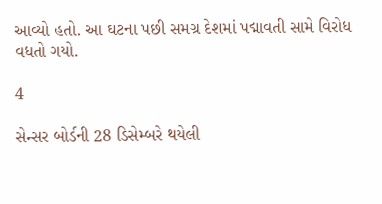આવ્યો હતો. આ ઘટના પછી સમગ્ર દેશમાં પદ્માવતી સામે વિરોધ વધતો ગયો.

4

સેન્સર બોર્ડની 28 ડિસેમ્બરે થયેલી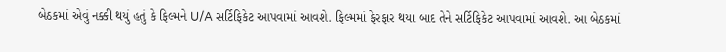બેઠકમાં એવું નક્કી થયું હતું કે ફિલ્મને U/A સર્ટિફિકેટ આપવામાં આવશે. ફિલ્મમાં ફેરફાર થયા બાદ તેને સર્ટિફિકેટ આપવામાં આવશે. આ બેઠકમાં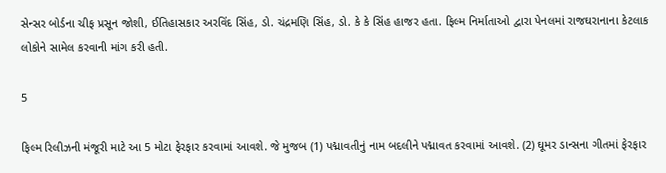સેન્સર બોર્ડના ચીફ પ્રસૂન જોશી, ઈતિહાસકાર અરવિંદ સિંહ, ડો. ચંદ્રમણિ સિંહ, ડો. કે કે સિંહ હાજર હતા. ફિલ્મ નિર્માતાઓ દ્વારા પેનલમાં રાજઘરાનાના કેટલાક લોકોને સામેલ કરવાની માંગ કરી હતી.

5

ફિલ્મ રિલીઝની મંજૂરી માટે આ 5 મોટા ફેરફાર કરવામાં આવશે. જે મુજબ (1) પદ્માવતીનું નામ બદલીને પદ્માવત કરવામાં આવશે. (2) ઘૂમર ડાન્સના ગીતમાં ફેરફાર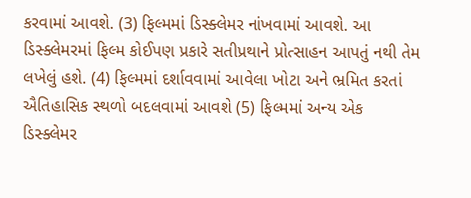કરવામાં આવશે. (3) ફિલ્મમાં ડિસ્ક્લેમર નાંખવામાં આવશે. આ ડિસ્ક્લેમરમાં ફિલ્મ કોઈપણ પ્રકારે સતીપ્રથાને પ્રોત્સાહન આપતું નથી તેમ લખેલું હશે. (4) ફિલ્મમાં દર્શાવવામાં આવેલા ખોટા અને ભ્રમિત કરતાં ઐતિહાસિક સ્થળો બદલવામાં આવશે (5) ફિલ્મમાં અન્ય એક ડિસ્ક્લેમર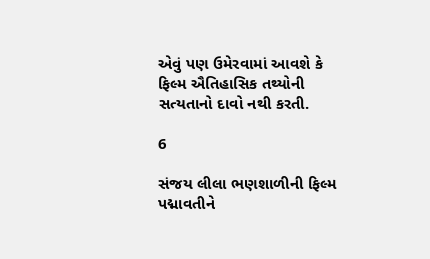એવું પણ ઉમેરવામાં આવશે કે ફિલ્મ ઐતિહાસિક તથ્યોની સત્યતાનો દાવો નથી કરતી.

6

સંજય લીલા ભણશાળીની ફિલ્મ પદ્માવતીને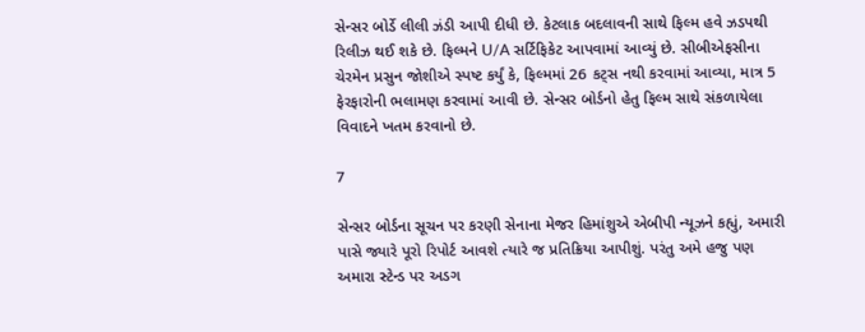સેન્સર બોર્ડે લીલી ઝંડી આપી દીધી છે. કેટલાક બદલાવની સાથે ફિલ્મ હવે ઝડપથી રિલીઝ થઈ શકે છે. ફિલ્મને U/A સર્ટિફિકેટ આપવામાં આવ્યું છે. સીબીએફસીના ચેરમેન પ્રસુન જોશીએ સ્પષ્ટ કર્યું કે, ફિલ્મમાં 26 કટ્સ નથી કરવામાં આવ્યા, માત્ર 5 ફેરફારોની ભલામણ કરવામાં આવી છે. સેન્સર બોર્ડનો હેતુ ફિલ્મ સાથે સંકળાયેલા વિવાદને ખતમ કરવાનો છે.

7

સેન્સર બોર્ડના સૂચન પર કરણી સેનાના મેજર હિમાંશુએ એબીપી ન્યૂઝને કહ્યું, અમારી પાસે જ્યારે પૂરો રિપોર્ટ આવશે ત્યારે જ પ્રતિક્રિયા આપીશું. પરંતુ અમે હજુ પણ અમારા સ્ટેન્ડ પર અડગ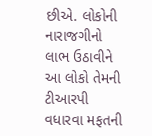છીએ. લોકોની નારાજગીનો લાભ ઉઠાવીને આ લોકો તેમની ટીઆરપી વધારવા મફતની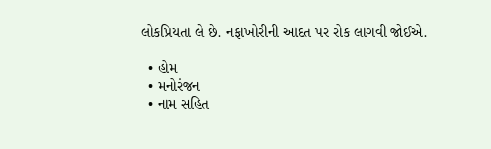લોકપ્રિયતા લે છે. નફાખોરીની આદત પર રોક લાગવી જોઈએ.

  • હોમ
  • મનોરંજન
  • નામ સહિત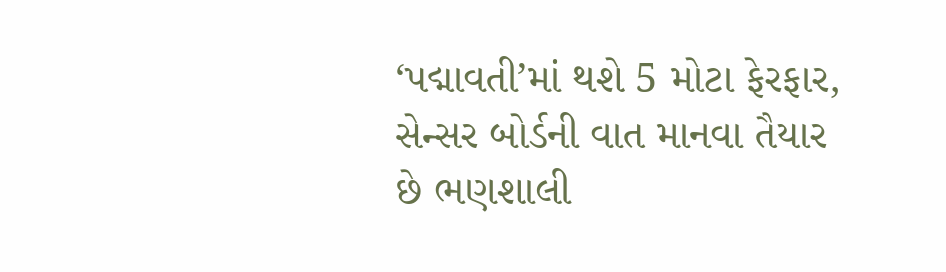‘પદ્માવતી’માં થશે 5 મોટા ફેરફાર, સેન્સર બોર્ડની વાત માનવા તૈયાર છે ભણશાલી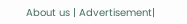About us | Advertisement|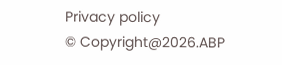Privacy policy
© Copyright@2026.ABP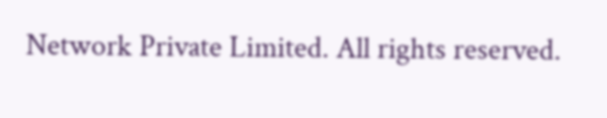Network Private Limited. All rights reserved.